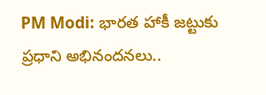PM Modi: భారత హాకీ జట్టుకు ప్రధాని అభినందనలు..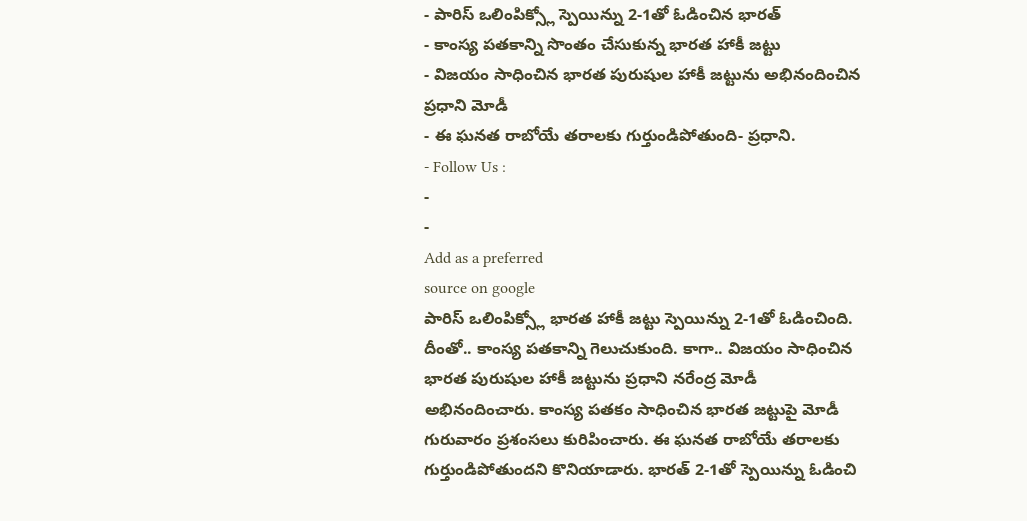- పారిస్ ఒలింపిక్స్లో స్పెయిన్ను 2-1తో ఓడించిన భారత్
- కాంస్య పతకాన్ని సొంతం చేసుకున్న భారత హాకీ జట్టు
- విజయం సాధించిన భారత పురుషుల హాకీ జట్టును అభినందించిన ప్రధాని మోడీ
- ఈ ఘనత రాబోయే తరాలకు గుర్తుండిపోతుంది- ప్రధాని.
- Follow Us :
-
-
Add as a preferred
source on google
పారిస్ ఒలింపిక్స్లో భారత హాకీ జట్టు స్పెయిన్ను 2-1తో ఓడించింది. దీంతో.. కాంస్య పతకాన్ని గెలుచుకుంది. కాగా.. విజయం సాధించిన భారత పురుషుల హాకీ జట్టును ప్రధాని నరేంద్ర మోడీ అభినందించారు. కాంస్య పతకం సాధించిన భారత జట్టుపై మోడీ గురువారం ప్రశంసలు కురిపించారు. ఈ ఘనత రాబోయే తరాలకు గుర్తుండిపోతుందని కొనియాడారు. భారత్ 2-1తో స్పెయిన్ను ఓడించి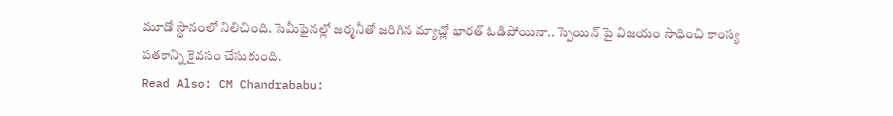మూడో స్థానంలో నిలిచింది. సెమీఫైనల్లో జర్మనీతో జరిగిన మ్యాచ్లో భారత్ ఓడిపోయినా.. స్పెయిన్ పై విజయం సాధించి కాంస్య పతకాన్ని కైవసం చేసుకుంది.
Read Also: CM Chandrababu: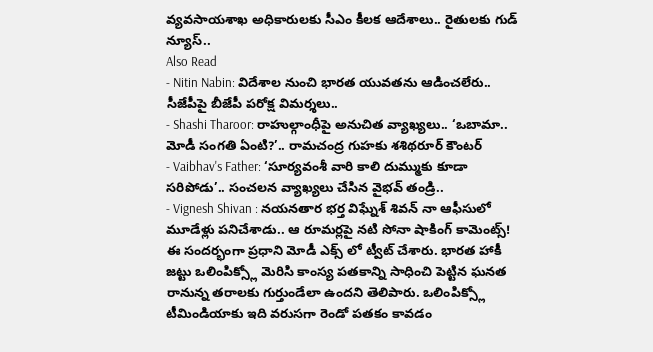వ్యవసాయశాఖ అధికారులకు సీఎం కీలక ఆదేశాలు.. రైతులకు గుడ్ న్యూస్..
Also Read
- Nitin Nabin: విదేశాల నుంచి భారత యువతను ఆడించలేరు.. సీజేపీపై బీజేపీ పరోక్ష విమర్శలు..
- Shashi Tharoor: రాహుల్గాంధీపై అనుచిత వ్యాఖ్యలు.. ‘ఒబామా.. మోడీ సంగతి ఏంటి?’.. రామచంద్ర గుహకు శశిథరూర్ కౌంటర్
- Vaibhav's Father: ‘సూర్యవంశీ వారి కాలి దుమ్ముకు కూడా సరిపోడు’.. సంచలన వ్యాఖ్యలు చేసిన వైభవ్ తండ్రి..
- Vignesh Shivan : నయనతార భర్త విఘ్నేశ్ శివన్ నా ఆఫీసులో మూడేళ్లు పనిచేశాడు.. ఆ రూమర్లపై నటి సోనా షాకింగ్ కామెంట్స్!
ఈ సందర్భంగా ప్రధాని మోడీ ఎక్స్ లో ట్వీట్ చేశారు. భారత హాకీ జట్టు ఒలింపిక్స్లో మెరిసి కాంస్య పతకాన్ని సాధించి పెట్టిన ఘనత రానున్న తరాలకు గుర్తుండేలా ఉందని తెలిపారు. ఒలింపిక్స్లో టీమిండియాకు ఇది వరుసగా రెండో పతకం కావడం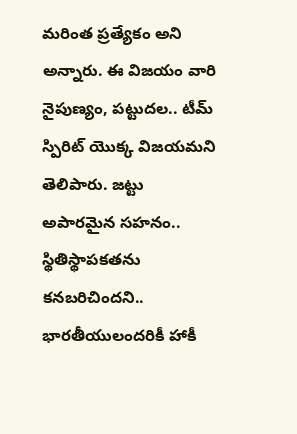మరింత ప్రత్యేకం అని అన్నారు. ఈ విజయం వారి నైపుణ్యం, పట్టుదల.. టీమ్ స్పిరిట్ యొక్క విజయమని తెలిపారు. జట్టు అపారమైన సహనం.. స్థితిస్థాపకతను కనబరిచిందని.. భారతీయులందరికీ హాకీ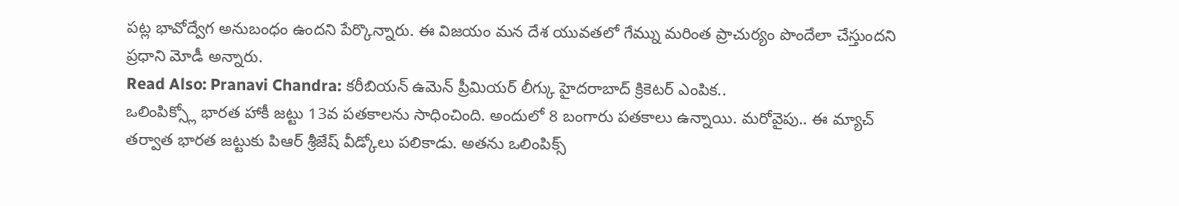పట్ల భావోద్వేగ అనుబంధం ఉందని పేర్కొన్నారు. ఈ విజయం మన దేశ యువతలో గేమ్ను మరింత ప్రాచుర్యం పొందేలా చేస్తుందని ప్రధాని మోడీ అన్నారు.
Read Also: Pranavi Chandra: కరీబియన్ ఉమెన్ ప్రీమియర్ లీగ్కు హైదరాబాద్ క్రికెటర్ ఎంపిక..
ఒలింపిక్స్లో భారత హాకీ జట్టు 13వ పతకాలను సాధించింది. అందులో 8 బంగారు పతకాలు ఉన్నాయి. మరోవైపు.. ఈ మ్యాచ్ తర్వాత భారత జట్టుకు పిఆర్ శ్రీజేష్ వీడ్కోలు పలికాడు. అతను ఒలింపిక్స్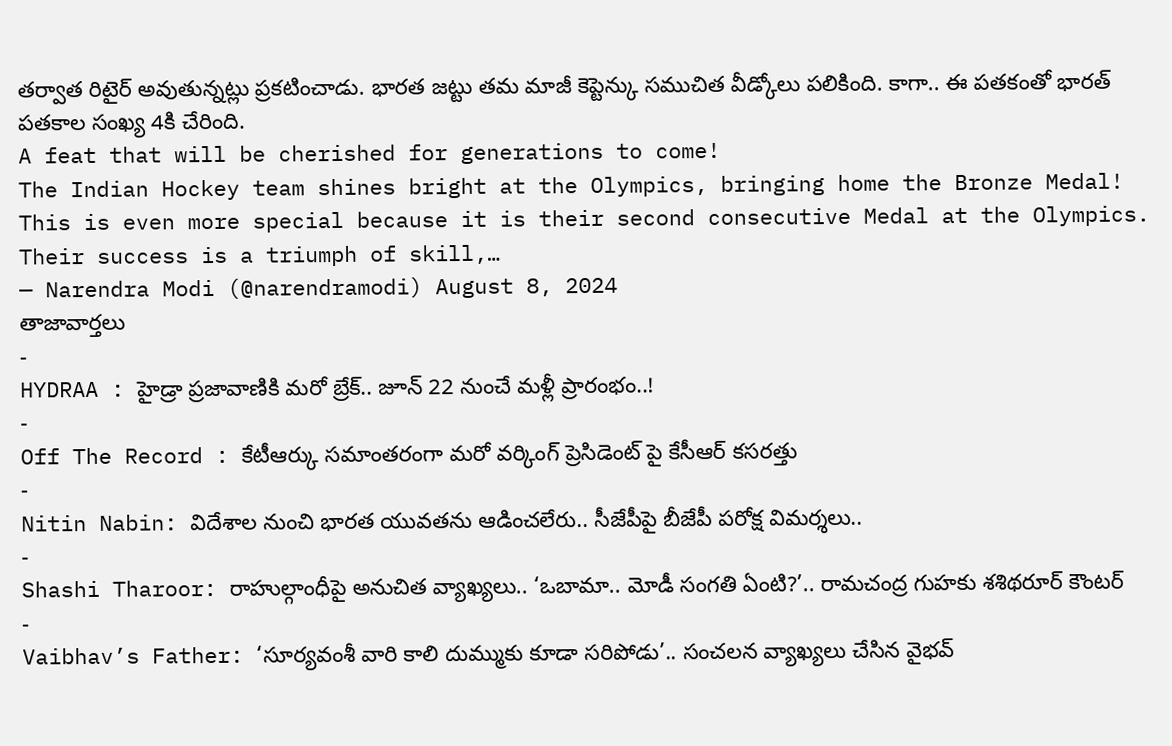తర్వాత రిటైర్ అవుతున్నట్లు ప్రకటించాడు. భారత జట్టు తమ మాజీ కెప్టెన్కు సముచిత వీడ్కోలు పలికింది. కాగా.. ఈ పతకంతో భారత్ పతకాల సంఖ్య 4కి చేరింది.
A feat that will be cherished for generations to come!
The Indian Hockey team shines bright at the Olympics, bringing home the Bronze Medal! This is even more special because it is their second consecutive Medal at the Olympics.
Their success is a triumph of skill,…
— Narendra Modi (@narendramodi) August 8, 2024
తాజావార్తలు
-
HYDRAA : హైడ్రా ప్రజావాణికి మరో బ్రేక్.. జూన్ 22 నుంచే మళ్లీ ప్రారంభం..!
-
Off The Record : కేటీఆర్కు సమాంతరంగా మరో వర్కింగ్ ప్రెసిడెంట్ పై కేసీఆర్ కసరత్తు
-
Nitin Nabin: విదేశాల నుంచి భారత యువతను ఆడించలేరు.. సీజేపీపై బీజేపీ పరోక్ష విమర్శలు..
-
Shashi Tharoor: రాహుల్గాంధీపై అనుచిత వ్యాఖ్యలు.. ‘ఒబామా.. మోడీ సంగతి ఏంటి?’.. రామచంద్ర గుహకు శశిథరూర్ కౌంటర్
-
Vaibhav’s Father: ‘సూర్యవంశీ వారి కాలి దుమ్ముకు కూడా సరిపోడు’.. సంచలన వ్యాఖ్యలు చేసిన వైభవ్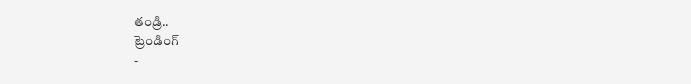తండ్రి..
ట్రెండింగ్
-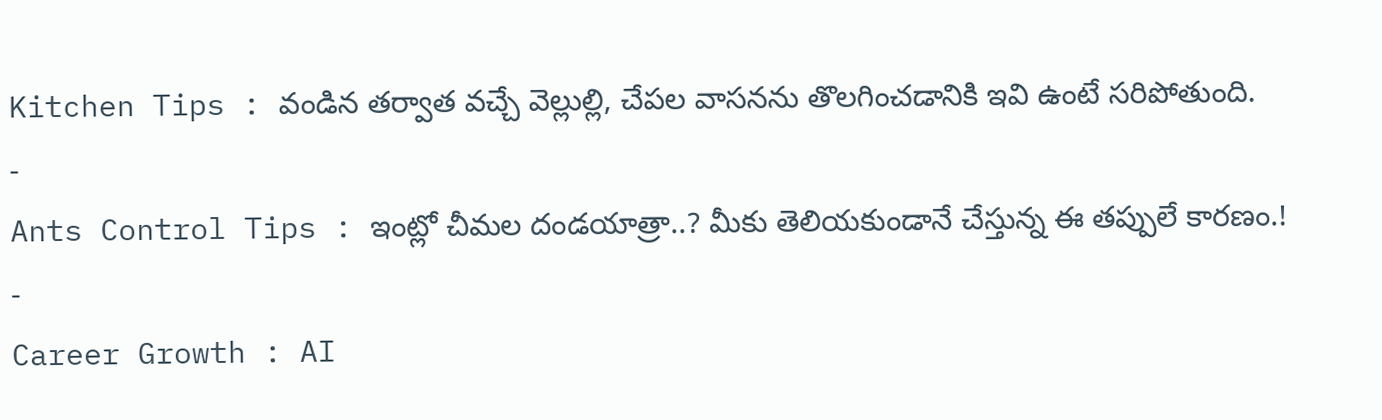Kitchen Tips : వండిన తర్వాత వచ్చే వెల్లుల్లి, చేపల వాసనను తొలగించడానికి ఇవి ఉంటే సరిపోతుంది.
-
Ants Control Tips : ఇంట్లో చీమల దండయాత్రా..? మీకు తెలియకుండానే చేస్తున్న ఈ తప్పులే కారణం.!
-
Career Growth : AI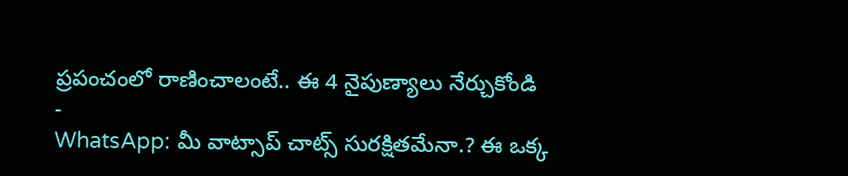ప్రపంచంలో రాణించాలంటే.. ఈ 4 నైపుణ్యాలు నేర్చుకోండి
-
WhatsApp: మీ వాట్సాప్ చాట్స్ సురక్షితమేనా.? ఈ ఒక్క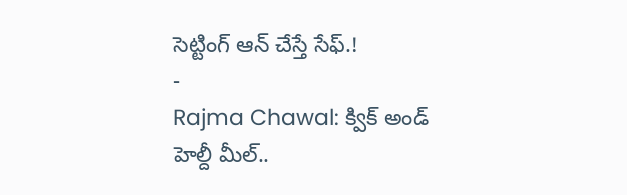సెట్టింగ్ ఆన్ చేస్తే సేఫ్.!
-
Rajma Chawal: క్విక్ అండ్ హెల్దీ మీల్..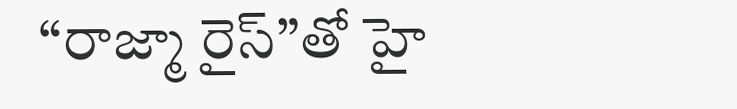“రాజ్మా రైస్”తో హై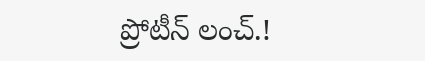ప్రోటీన్ లంచ్.!